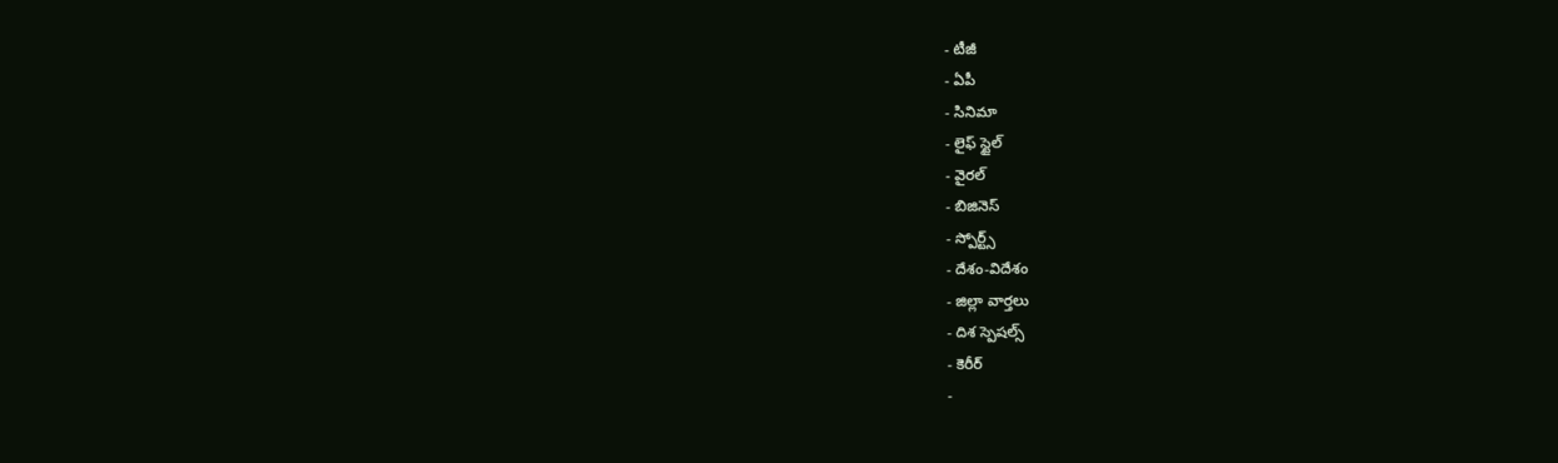- టీజీ
- ఏపీ
- సినిమా
- లైఫ్ స్టైల్
- వైరల్
- బిజినెస్
- స్పోర్ట్స్
- దేశం-విదేశం
- జిల్లా వార్తలు
- దిశ స్పెషల్స్
- కెరీర్
-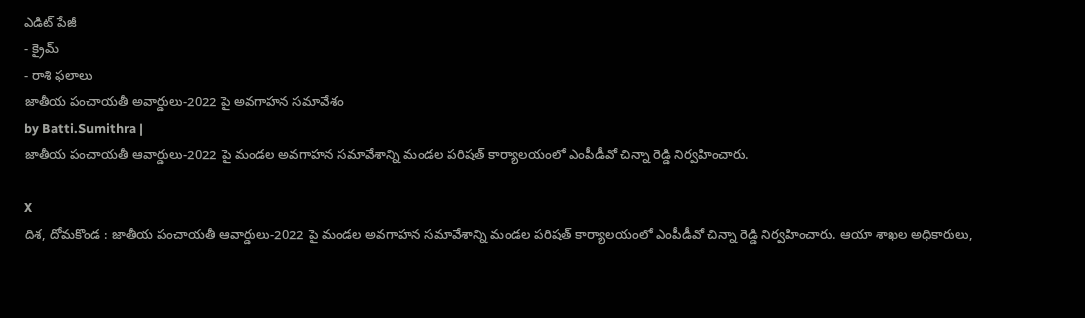ఎడిట్ పేజీ
- క్రైమ్
- రాశి ఫలాలు
జాతీయ పంచాయతీ అవార్డులు-2022 పై అవగాహన సమావేశం
by Batti.Sumithra |
జాతీయ పంచాయతీ ఆవార్డులు-2022 పై మండల అవగాహన సమావేశాన్ని మండల పరిషత్ కార్యాలయంలో ఎంపీడీవో చిన్నా రెడ్డి నిర్వహించారు.

X
దిశ, దోమకొండ : జాతీయ పంచాయతీ ఆవార్డులు-2022 పై మండల అవగాహన సమావేశాన్ని మండల పరిషత్ కార్యాలయంలో ఎంపీడీవో చిన్నా రెడ్డి నిర్వహించారు. ఆయా శాఖల అధికారులు,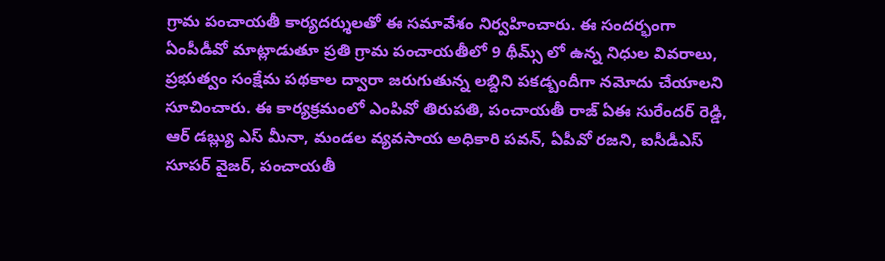గ్రామ పంచాయతీ కార్యదర్శులతో ఈ సమావేశం నిర్వహించారు. ఈ సందర్భంగా ఏంపీడీవో మాట్లాడుతూ ప్రతి గ్రామ పంచాయతీలో 9 థీమ్స్ లో ఉన్న నిధుల వివరాలు, ప్రభుత్వం సంక్షేమ పథకాల ద్వారా జరుగుతున్న లబ్దిని పకడ్బందీగా నమోదు చేయాలని సూచించారు. ఈ కార్యక్రమంలో ఎంపివో తిరుపతి, పంచాయతీ రాజ్ ఏఈ సురేందర్ రెడ్డి, ఆర్ డబ్ల్యు ఎస్ మీనా, మండల వ్యవసాయ అధికారి పవన్, ఏపీవో రజని, ఐసీడీఎస్ సూపర్ వైజర్, పంచాయతీ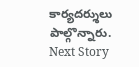కార్యదర్శులు పాల్గొన్నారు.
Next Story